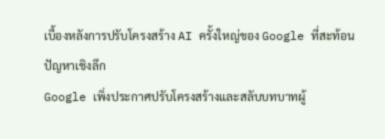เบื้องหลังการปรับโครงสร้าง AI ครั้งใหญ่ของ Google ที่สะท้อนปัญหาเชิงลึก
Google เพิ่งประกาศปรับโครงสร้างและสลับบทบาทผู้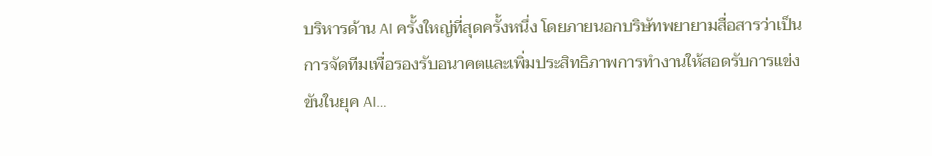บริหารด้าน AI ครั้งใหญ่ที่สุดครั้งหนึ่ง โดยภายนอกบริษัทพยายามสื่อสารว่าเป็นการจัดทีมเพื่อรองรับอนาคตและเพิ่มประสิทธิภาพการทำงานให้สอดรับการแข่งขันในยุค AI…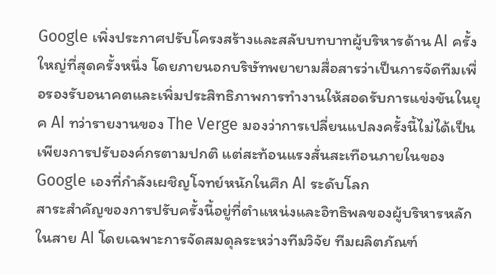Google เพิ่งประกาศปรับโครงสร้างและสลับบทบาทผู้บริหารด้าน AI ครั้งใหญ่ที่สุดครั้งหนึ่ง โดยภายนอกบริษัทพยายามสื่อสารว่าเป็นการจัดทีมเพื่อรองรับอนาคตและเพิ่มประสิทธิภาพการทำงานให้สอดรับการแข่งขันในยุค AI ทว่ารายงานของ The Verge มองว่าการเปลี่ยนแปลงครั้งนี้ไม่ได้เป็นเพียงการปรับองค์กรตามปกติ แต่สะท้อนแรงสั่นสะเทือนภายในของ Google เองที่กำลังเผชิญโจทย์หนักในศึก AI ระดับโลก
สาระสำคัญของการปรับครั้งนี้อยู่ที่ตำแหน่งและอิทธิพลของผู้บริหารหลักในสาย AI โดยเฉพาะการจัดสมดุลระหว่างทีมวิจัย ทีมผลิตภัณฑ์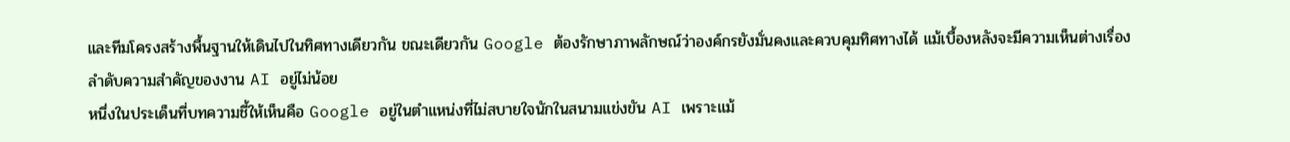และทีมโครงสร้างพื้นฐานให้เดินไปในทิศทางเดียวกัน ขณะเดียวกัน Google ต้องรักษาภาพลักษณ์ว่าองค์กรยังมั่นคงและควบคุมทิศทางได้ แม้เบื้องหลังจะมีความเห็นต่างเรื่องลำดับความสำคัญของงาน AI อยู่ไม่น้อย
หนึ่งในประเด็นที่บทความชี้ให้เห็นคือ Google อยู่ในตำแหน่งที่ไม่สบายใจนักในสนามแข่งขัน AI เพราะแม้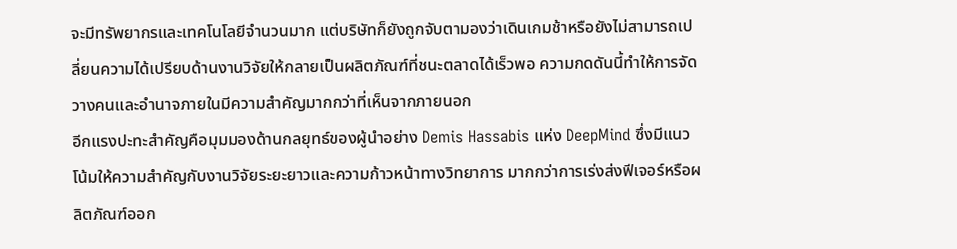จะมีทรัพยากรและเทคโนโลยีจำนวนมาก แต่บริษัทก็ยังถูกจับตามองว่าเดินเกมช้าหรือยังไม่สามารถเปลี่ยนความได้เปรียบด้านงานวิจัยให้กลายเป็นผลิตภัณฑ์ที่ชนะตลาดได้เร็วพอ ความกดดันนี้ทำให้การจัดวางคนและอำนาจภายในมีความสำคัญมากกว่าที่เห็นจากภายนอก
อีกแรงปะทะสำคัญคือมุมมองด้านกลยุทธ์ของผู้นำอย่าง Demis Hassabis แห่ง DeepMind ซึ่งมีแนวโน้มให้ความสำคัญกับงานวิจัยระยะยาวและความก้าวหน้าทางวิทยาการ มากกว่าการเร่งส่งฟีเจอร์หรือผลิตภัณฑ์ออก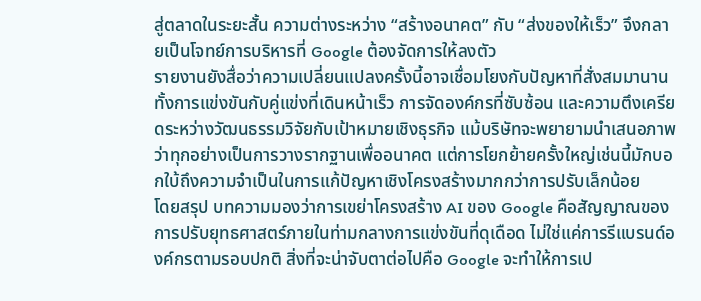สู่ตลาดในระยะสั้น ความต่างระหว่าง “สร้างอนาคต” กับ “ส่งของให้เร็ว” จึงกลายเป็นโจทย์การบริหารที่ Google ต้องจัดการให้ลงตัว
รายงานยังสื่อว่าความเปลี่ยนแปลงครั้งนี้อาจเชื่อมโยงกับปัญหาที่สั่งสมมานาน ทั้งการแข่งขันกับคู่แข่งที่เดินหน้าเร็ว การจัดองค์กรที่ซับซ้อน และความตึงเครียดระหว่างวัฒนธรรมวิจัยกับเป้าหมายเชิงธุรกิจ แม้บริษัทจะพยายามนำเสนอภาพว่าทุกอย่างเป็นการวางรากฐานเพื่ออนาคต แต่การโยกย้ายครั้งใหญ่เช่นนี้มักบอกใบ้ถึงความจำเป็นในการแก้ปัญหาเชิงโครงสร้างมากกว่าการปรับเล็กน้อย
โดยสรุป บทความมองว่าการเขย่าโครงสร้าง AI ของ Google คือสัญญาณของการปรับยุทธศาสตร์ภายในท่ามกลางการแข่งขันที่ดุเดือด ไม่ใช่แค่การรีแบรนด์องค์กรตามรอบปกติ สิ่งที่จะน่าจับตาต่อไปคือ Google จะทำให้การเป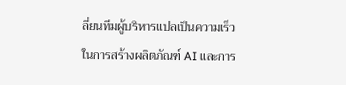ลี่ยนทีมผู้บริหารแปลเป็นความเร็วในการสร้างผลิตภัณฑ์ AI และการ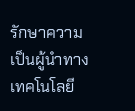รักษาความเป็นผู้นำทางเทคโนโลยี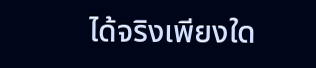ได้จริงเพียงใด